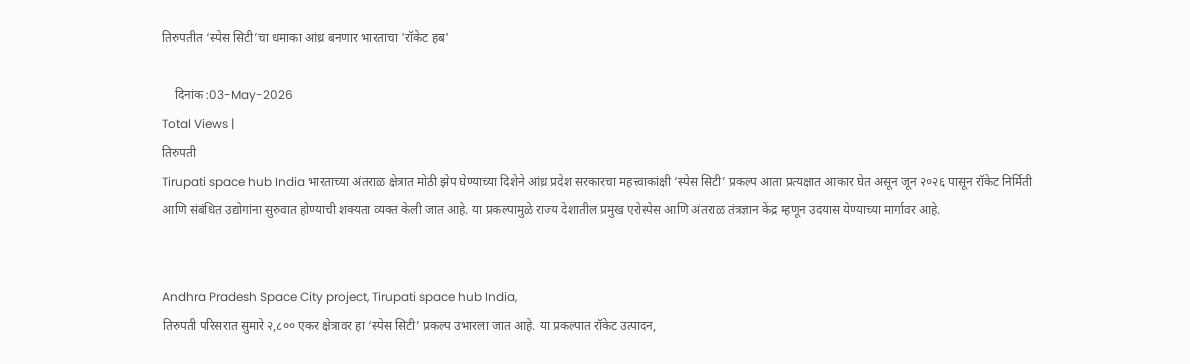तिरुपतीत ‘स्पेस सिटी’चा धमाका आंध्र बनणार भारताचा 'रॉकेट हब'

    दिनांक :03-May-2026
Total Views |
तिरुपती
Tirupati space hub India भारताच्या अंतराळ क्षेत्रात मोठी झेप घेण्याच्या दिशेने आंध्र प्रदेश सरकारचा महत्त्वाकांक्षी ‘स्पेस सिटी’ प्रकल्प आता प्रत्यक्षात आकार घेत असून जून २०२६ पासून रॉकेट निर्मिती आणि संबंधित उद्योगांना सुरुवात होण्याची शक्यता व्यक्त केली जात आहे. या प्रकल्पामुळे राज्य देशातील प्रमुख एरोस्पेस आणि अंतराळ तंत्रज्ञान केंद्र म्हणून उदयास येण्याच्या मार्गावर आहे.


Andhra Pradesh Space City project, Tirupati space hub India,
तिरुपती परिसरात सुमारे २,८०० एकर क्षेत्रावर हा ‘स्पेस सिटी’ प्रकल्प उभारला जात आहे. या प्रकल्पात रॉकेट उत्पादन,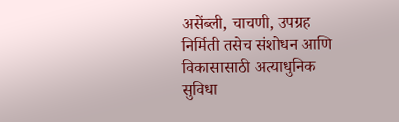असेंब्ली, चाचणी, उपग्रह निर्मिती तसेच संशोधन आणि विकासासाठी अत्याधुनिक सुविधा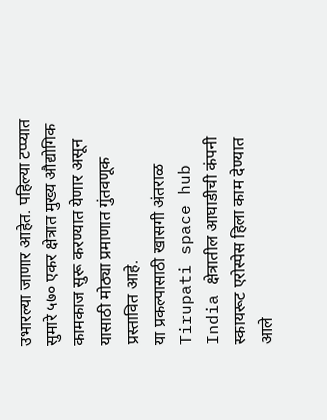उभारल्या जाणार आहेत. पहिल्या टप्प्यात सुमारे ५७० एकर क्षेत्रात मुख्य औद्योगिक कामकाज सुरू करण्यात येणार असून यासाठी मोठ्या प्रमाणात गुंतवणूक प्रस्तावित आहे.
या प्रकल्पासाठी खासगी अंतराळ Tirupati space hub India क्षेत्रातील आघाडीची कंपनी स्कायरूट एरोस्पेस हिला काम देण्यात आले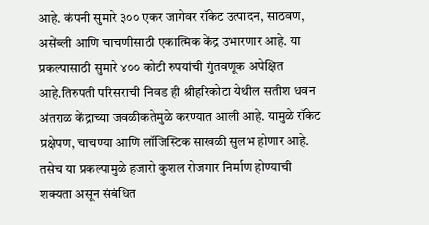आहे. कंपनी सुमारे ३०० एकर जागेवर रॉकेट उत्पादन, साठवण, असेंब्ली आणि चाचणीसाठी एकात्मिक केंद्र उभारणार आहे. या प्रकल्पासाठी सुमारे ४०० कोटी रुपयांची गुंतवणूक अपेक्षित आहे.तिरुपती परिसराची निवड ही श्रीहरिकोटा येथील सतीश धवन अंतराळ केंद्राच्या जवळीकतेमुळे करण्यात आली आहे. यामुळे रॉकेट प्रक्षेपण, चाचण्या आणि लॉजिस्टिक साखळी सुलभ होणार आहे. तसेच या प्रकल्पामुळे हजारो कुशल रोजगार निर्माण होण्याची शक्यता असून संबंधित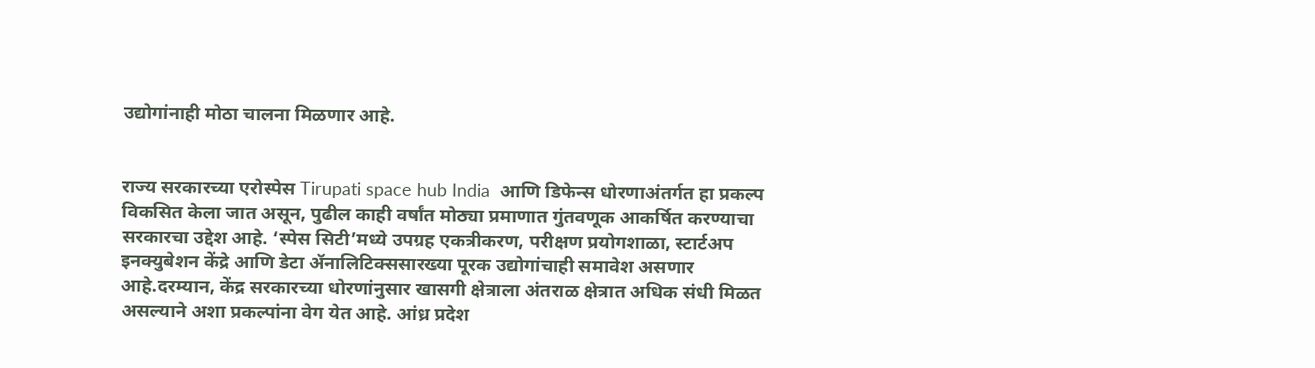उद्योगांनाही मोठा चालना मिळणार आहे.


राज्य सरकारच्या एरोस्पेस Tirupati space hub India  आणि डिफेन्स धोरणाअंतर्गत हा प्रकल्प विकसित केला जात असून, पुढील काही वर्षांत मोठ्या प्रमाणात गुंतवणूक आकर्षित करण्याचा सरकारचा उद्देश आहे. ‘स्पेस सिटी’मध्ये उपग्रह एकत्रीकरण, परीक्षण प्रयोगशाळा, स्टार्टअप इनक्युबेशन केंद्रे आणि डेटा अ‍ॅनालिटिक्ससारख्या पूरक उद्योगांचाही समावेश असणार आहे.दरम्यान, केंद्र सरकारच्या धोरणांनुसार खासगी क्षेत्राला अंतराळ क्षेत्रात अधिक संधी मिळत असल्याने अशा प्रकल्पांना वेग येत आहे. आंध्र प्रदेश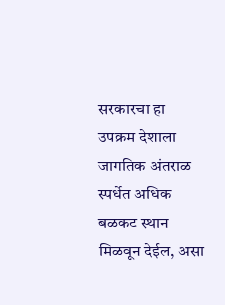सरकारचा हा उपक्रम देशाला जागतिक अंतराळ स्पर्धेत अधिक बळकट स्थान मिळवून देईल, असा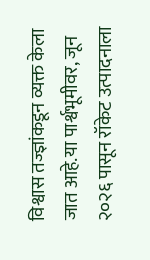विश्वास तज्ज्ञांकडून व्यक्त केला जात आहे.या पार्श्वभूमीवर, जून २०२६ पासून रॉकेट उत्पादनाला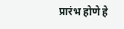प्रारंभ होणे हे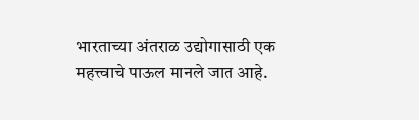भारताच्या अंतराळ उद्योगासाठी एक महत्त्वाचे पाऊल मानले जात आहे.